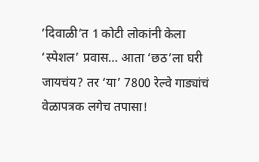’दिवाळी’त 1 कोटी लोकांनी केला ‘स्पेशल’ प्रवास… आता ‘छठ’ला घरी जायचंय? तर ‘या’ 7800 रेल्वे गाड्यांचं वेळापत्रक लगेच तपासा!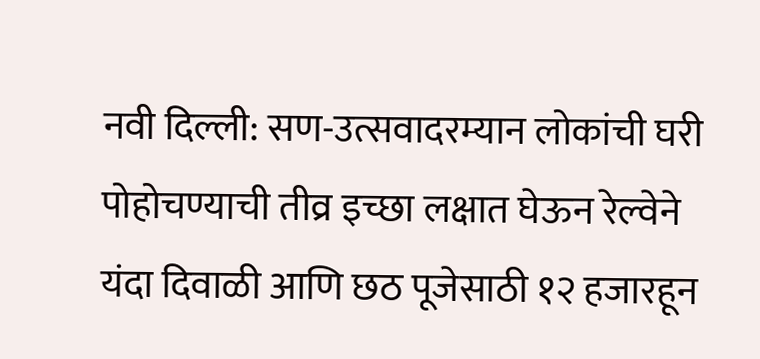नवी दिल्ली: सण-उत्सवादरम्यान लोकांची घरी पोहोचण्याची तीव्र इच्छा लक्षात घेऊन रेल्वेने यंदा दिवाळी आणि छठ पूजेसाठी १२ हजारहून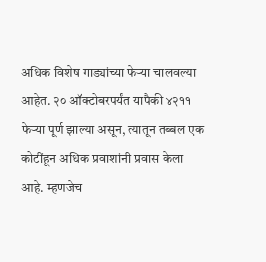अधिक विशेष गाड्यांच्या फेऱ्या चालवल्या आहेत. २० ऑक्टोबरपर्यंत यापैकी ४२११ फेऱ्या पूर्ण झाल्या असून, त्यातून तब्बल एक कोटींहून अधिक प्रवाशांनी प्रवास केला आहे. म्हणजेच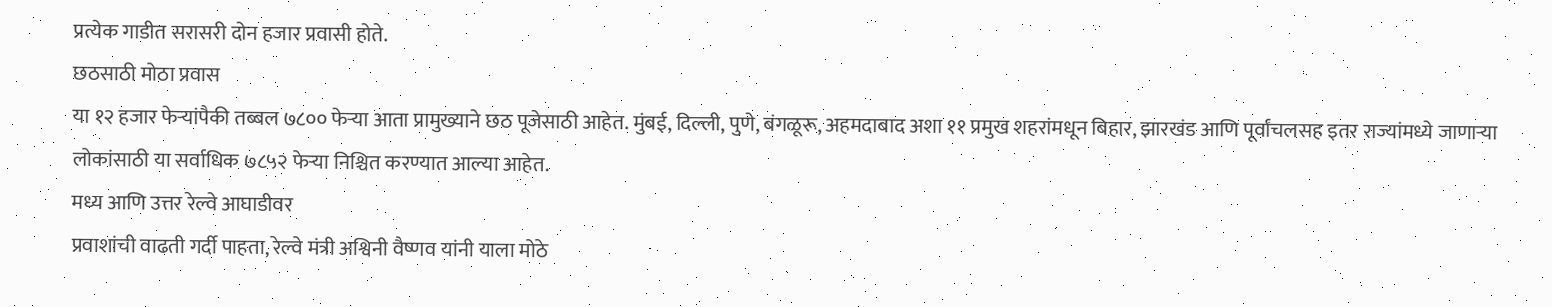प्रत्येक गाडीत सरासरी दोन हजार प्रवासी होते.
छठसाठी मोठा प्रवास
या १२ हजार फेऱ्यांपैकी तब्बल ७८०० फेऱ्या आता प्रामुख्याने छठ पूजेसाठी आहेत. मुंबई, दिल्ली, पुणे, बंगळूरू, अहमदाबाद अशा ११ प्रमुख शहरांमधून बिहार, झारखंड आणि पूर्वांचलसह इतर राज्यांमध्ये जाणाऱ्या लोकांसाठी या सर्वाधिक ७८५२ फेऱ्या निश्चित करण्यात आल्या आहेत.
मध्य आणि उत्तर रेल्वे आघाडीवर
प्रवाशांची वाढती गर्दी पाहता, रेल्वे मंत्री अश्विनी वैष्णव यांनी याला मोठे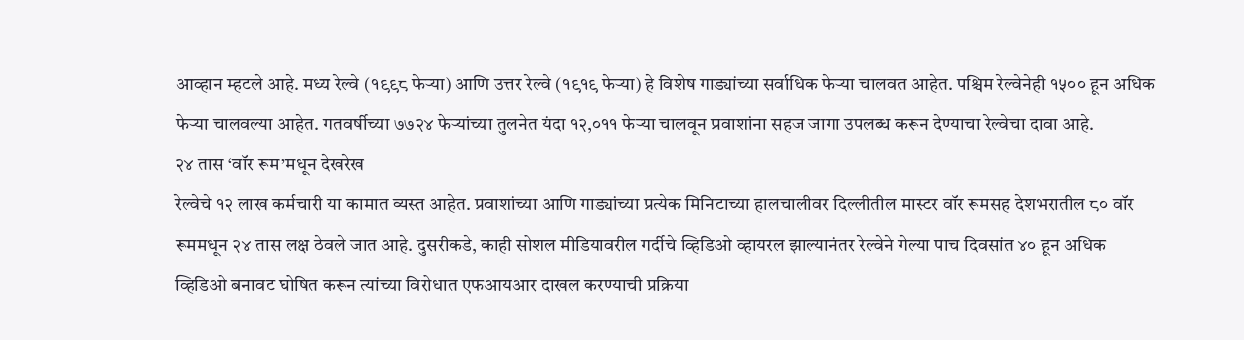आव्हान म्हटले आहे. मध्य रेल्वे (१९९८ फेऱ्या) आणि उत्तर रेल्वे (१९१९ फेऱ्या) हे विशेष गाड्यांच्या सर्वाधिक फेऱ्या चालवत आहेत. पश्चिम रेल्वेनेही १५०० हून अधिक फेऱ्या चालवल्या आहेत. गतवर्षीच्या ७७२४ फेऱ्यांच्या तुलनेत यंदा १२,०११ फेऱ्या चालवून प्रवाशांना सहज जागा उपलब्ध करून देण्याचा रेल्वेचा दावा आहे.
२४ तास ‘वॉर रूम’मधून देखरेख
रेल्वेचे १२ लाख कर्मचारी या कामात व्यस्त आहेत. प्रवाशांच्या आणि गाड्यांच्या प्रत्येक मिनिटाच्या हालचालीवर दिल्लीतील मास्टर वॉर रूमसह देशभरातील ८० वॉर रूममधून २४ तास लक्ष ठेवले जात आहे. दुसरीकडे, काही सोशल मीडियावरील गर्दीचे व्हिडिओ व्हायरल झाल्यानंतर रेल्वेने गेल्या पाच दिवसांत ४० हून अधिक व्हिडिओ बनावट घोषित करून त्यांच्या विरोधात एफआयआर दाखल करण्याची प्रक्रिया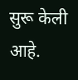सुरू केली आहे.